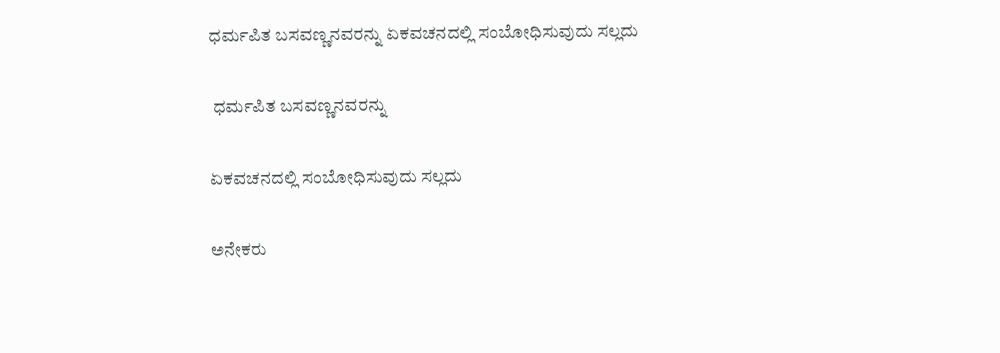ಧರ್ಮಪಿತ ಬಸವಣ್ಣನವರನ್ನು ಏಕವಚನದಲ್ಲಿ ಸಂಬೋಧಿಸುವುದು ಸಲ್ಲದು

 ಧರ್ಮಪಿತ ಬಸವಣ್ಣನವರನ್ನು

ಏಕವಚನದಲ್ಲಿ ಸಂಬೋಧಿಸುವುದು ಸಲ್ಲದು

ಅನೇಕರು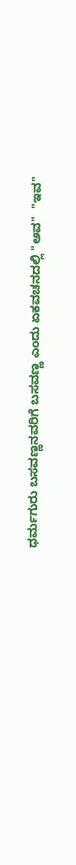ಧರ್ಮಗುರು ಬಸವಣ್ಣನವರಿಗೆ ಬಸವಣ್ಣ ಎಂದು ಏಕವಚನದಲ್ಲಿ "ಅವ"  "ಇವ"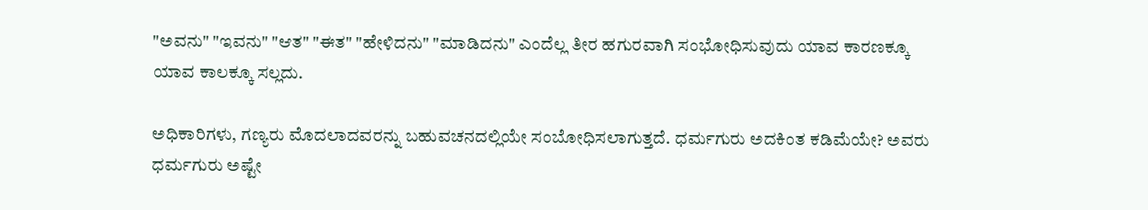"ಅವನು" "ಇವನು" "ಆತ" "ಈತ" "ಹೇಳಿದನು" "ಮಾಡಿದನು" ಎಂದೆಲ್ಲ ತೀರ ಹಗುರವಾಗಿ ಸಂಭೋಧಿಸುವುದು ಯಾವ ಕಾರಣಕ್ಕೂ ಯಾವ ಕಾಲಕ್ಕೂ ಸಲ್ಲದು.

ಅಧಿಕಾರಿಗಳು, ಗಣ್ಯರು ಮೊದಲಾದವರನ್ನು ಬಹುವಚನದಲ್ಲಿಯೇ ಸಂಬೋಧಿಸಲಾಗುತ್ತದೆ. ಧರ್ಮಗುರು ಅದಕಿಂತ ಕಡಿಮೆಯೇ? ಅವರು ಧರ್ಮಗುರು ಅಷ್ಟೇ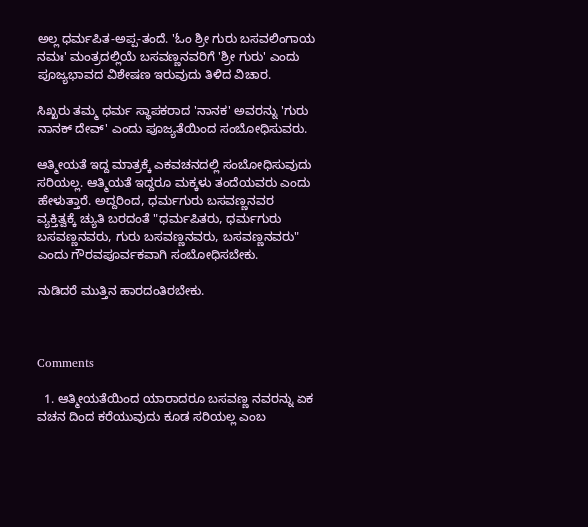ಅಲ್ಲ ಧರ್ಮಪಿತ-ಅಪ್ಪ-ತಂದೆ. 'ಓಂ ಶ್ರೀ ಗುರು ಬಸವಲಿಂಗಾಯ ನಮಃ' ಮಂತ್ರದಲ್ಲಿಯೆ ಬಸವಣ್ಣನವರಿಗೆ 'ಶ್ರೀ ಗುರು' ಎಂದು ಪೂಜ್ಯಭಾವದ ವಿಶೇಷಣ ಇರುವುದು ತಿಳಿದ ವಿಚಾರ.

ಸಿಖ್ಖರು ತಮ್ಮ ಧರ್ಮ ಸ್ಥಾಪಕರಾದ 'ನಾನಕ' ಅವರನ್ನು 'ಗುರು ನಾನಕ್ ದೇವ್' ಎಂದು ಪೂಜ್ಯತೆಯಿಂದ ಸಂಬೋಧಿಸುವರು.

ಆತ್ಮೀಯತೆ ಇದ್ದ ಮಾತ್ರಕ್ಕೆ ಎಕವಚನದಲ್ಲಿ ಸಂಬೋಧಿಸುವುದು ಸರಿಯಲ್ಲ. ಆತ್ಮಿಯತೆ ಇದ್ದರೂ ಮಕ್ಕಳು ತಂದೆಯವರು ಎಂದು ಹೇಳುತ್ತಾರೆ. ಅದ್ದರಿಂದ, ಧರ್ಮಗುರು ಬಸವಣ್ಣನವರ ವ್ಯಕ್ತಿತ್ವಕ್ಕೆ ಚ್ಯುತಿ ಬರದಂತೆ "ಧರ್ಮಪಿತರು, ಧರ್ಮಗುರು ಬಸವಣ್ಣನವರು, ಗುರು ಬಸವಣ್ಣನವರು, ಬಸವಣ್ಣನವರು" ಎಂದು ಗೌರವಪೂರ್ವಕವಾಗಿ ಸಂಬೋಧಿಸಬೇಕು.

ನುಡಿದರೆ ಮುತ್ತಿನ ಹಾರದಂತಿರಬೇಕು.



Comments

  1. ಆತ್ಮೀಯತೆಯಿಂದ ಯಾರಾದರೂ ಬಸವಣ್ಣ ನವರನ್ನು ಏಕ ವಚನ ದಿಂದ ಕರೆಯುವುದು ಕೂಡ ಸರಿಯಲ್ಲ ಎಂಬ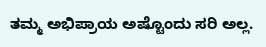ತಮ್ಮ ಅಭಿಪ್ರಾಯ ಅಷ್ಟೊಂದು ಸರಿ ಅಲ್ಲ.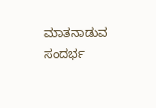ಮಾತನಾಡುವ ಸಂದರ್ಭ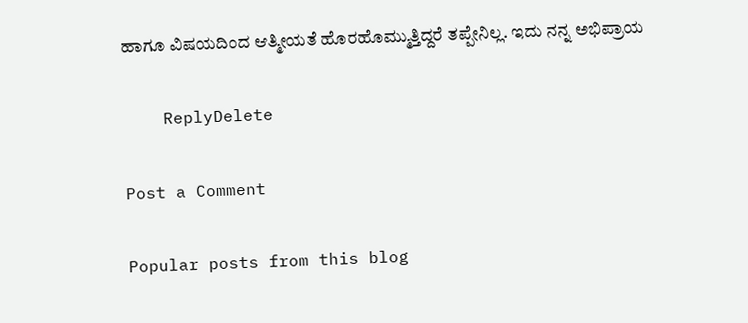ಹಾಗೂ ವಿಷಯದಿಂದ ಆತ್ಮೀಯತೆ ಹೊರಹೊಮ್ಮುತ್ತಿದ್ದರೆ ತಪ್ಪೇನಿಲ್ಲ. ಇದು ನನ್ನ ಅಭಿಪ್ರಾಯ

    ReplyDelete

Post a Comment

Popular posts from this blog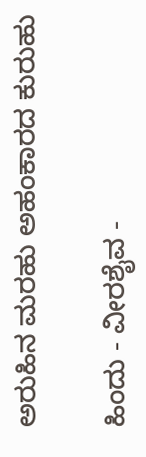ಅರುಹಿನ ಮರಹು ಅಹಂಕಾರದ ಕುರುಹು

ಹಿಂದು - ವೀರಶೈವ -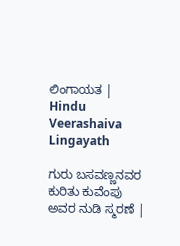ಲಿಂಗಾಯತ | Hindu Veerashaiva Lingayath

ಗುರು ಬಸವಣ್ಣನವರ ಕುರಿತು ಕುವೆಂಪು ಅವರ ನುಡಿ ಸ್ಮರಣೆ |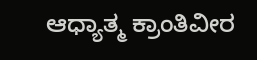ಆಧ್ಯಾತ್ಮ ಕ್ರಾಂತಿವೀರ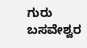ಗುರು ಬಸವೇಶ್ವರ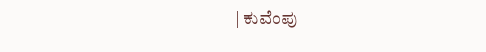| ಕುವೆಂಪು